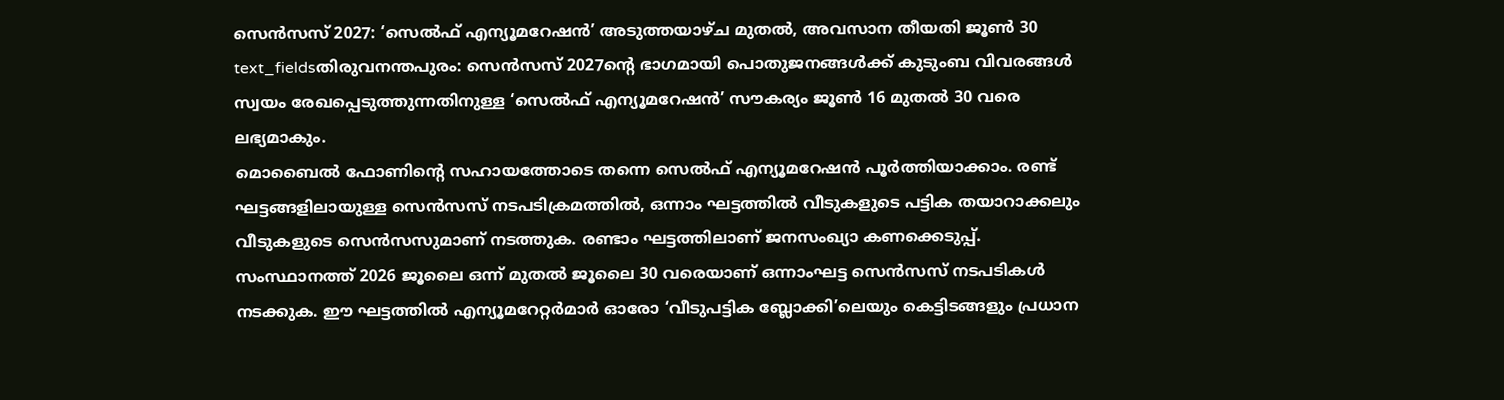സെൻസസ് 2027: ‘സെൽഫ് എന്യൂമറേഷൻ’ അടുത്തയാഴ്ച മുതൽ, അവസാന തീയതി ജൂൺ 30
text_fieldsതിരുവനന്തപുരം: സെൻസസ് 2027ന്റെ ഭാഗമായി പൊതുജനങ്ങൾക്ക് കുടുംബ വിവരങ്ങൾ സ്വയം രേഖപ്പെടുത്തുന്നതിനുള്ള ‘സെൽഫ് എന്യൂമറേഷൻ’ സൗകര്യം ജൂൺ 16 മുതൽ 30 വരെ ലഭ്യമാകും.
മൊബൈൽ ഫോണിന്റെ സഹായത്തോടെ തന്നെ സെൽഫ് എന്യൂമറേഷൻ പൂർത്തിയാക്കാം. രണ്ട് ഘട്ടങ്ങളിലായുള്ള സെൻസസ് നടപടിക്രമത്തിൽ, ഒന്നാം ഘട്ടത്തിൽ വീടുകളുടെ പട്ടിക തയാറാക്കലും വീടുകളുടെ സെൻസസുമാണ് നടത്തുക. രണ്ടാം ഘട്ടത്തിലാണ് ജനസംഖ്യാ കണക്കെടുപ്പ്.
സംസ്ഥാനത്ത് 2026 ജൂലൈ ഒന്ന് മുതൽ ജൂലൈ 30 വരെയാണ് ഒന്നാംഘട്ട സെൻസസ് നടപടികൾ നടക്കുക. ഈ ഘട്ടത്തിൽ എന്യൂമറേറ്റർമാർ ഓരോ ‘വീടുപട്ടിക ബ്ലോക്കി’ലെയും കെട്ടിടങ്ങളും പ്രധാന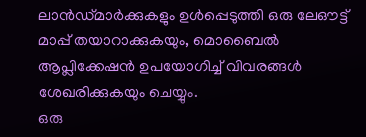ലാൻഡ്മാർക്കുകളും ഉൾപ്പെടുത്തി ഒരു ലേഔട്ട് മാപ്പ് തയാറാക്കുകയും, മൊബൈൽ ആപ്ലിക്കേഷൻ ഉപയോഗിച്ച് വിവരങ്ങൾ ശേഖരിക്കുകയും ചെയ്യും.
ഒരു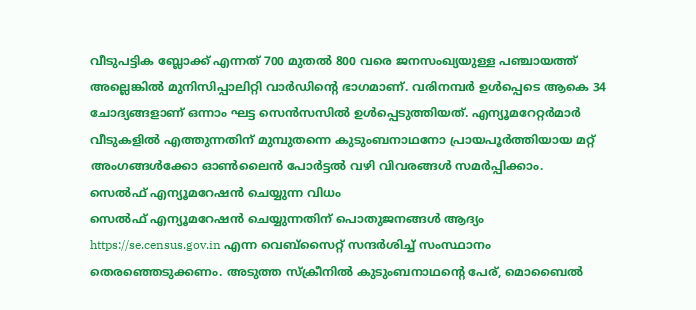വീടുപട്ടിക ബ്ലോക്ക് എന്നത് 700 മുതൽ 800 വരെ ജനസംഖ്യയുള്ള പഞ്ചായത്ത് അല്ലെങ്കിൽ മുനിസിപ്പാലിറ്റി വാർഡിന്റെ ഭാഗമാണ്. വരിനമ്പർ ഉൾപ്പെടെ ആകെ 34 ചോദ്യങ്ങളാണ് ഒന്നാം ഘട്ട സെൻസസിൽ ഉൾപ്പെടുത്തിയത്. എന്യൂമറേറ്റർമാർ വീടുകളിൽ എത്തുന്നതിന് മുമ്പുതന്നെ കുടുംബനാഥനോ പ്രായപൂർത്തിയായ മറ്റ് അംഗങ്ങൾക്കോ ഓൺലൈൻ പോർട്ടൽ വഴി വിവരങ്ങൾ സമർപ്പിക്കാം.
സെൽഫ് എന്യൂമറേഷൻ ചെയ്യുന്ന വിധം
സെൽഫ് എന്യൂമറേഷൻ ചെയ്യുന്നതിന് പൊതുജനങ്ങൾ ആദ്യം https://se.census.gov.in എന്ന വെബ്സൈറ്റ് സന്ദർശിച്ച് സംസ്ഥാനം തെരഞ്ഞെടുക്കണം. അടുത്ത സ്ക്രീനിൽ കുടുംബനാഥന്റെ പേര്, മൊബൈൽ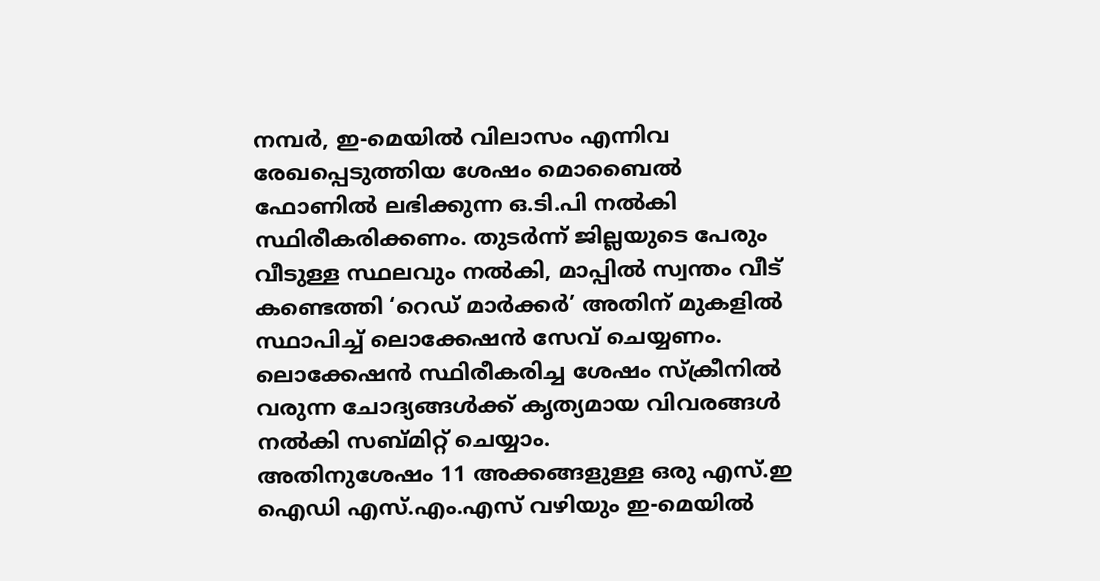നമ്പർ, ഇ-മെയിൽ വിലാസം എന്നിവ രേഖപ്പെടുത്തിയ ശേഷം മൊബൈൽ ഫോണിൽ ലഭിക്കുന്ന ഒ.ടി.പി നൽകി സ്ഥിരീകരിക്കണം. തുടർന്ന് ജില്ലയുടെ പേരും വീടുള്ള സ്ഥലവും നൽകി, മാപ്പിൽ സ്വന്തം വീട് കണ്ടെത്തി ‘റെഡ് മാർക്കർ’ അതിന് മുകളിൽ സ്ഥാപിച്ച് ലൊക്കേഷൻ സേവ് ചെയ്യണം. ലൊക്കേഷൻ സ്ഥിരീകരിച്ച ശേഷം സ്ക്രീനിൽ വരുന്ന ചോദ്യങ്ങൾക്ക് കൃത്യമായ വിവരങ്ങൾ നൽകി സബ്മിറ്റ് ചെയ്യാം.
അതിനുശേഷം 11 അക്കങ്ങളുള്ള ഒരു എസ്.ഇ ഐഡി എസ്.എം.എസ് വഴിയും ഇ-മെയിൽ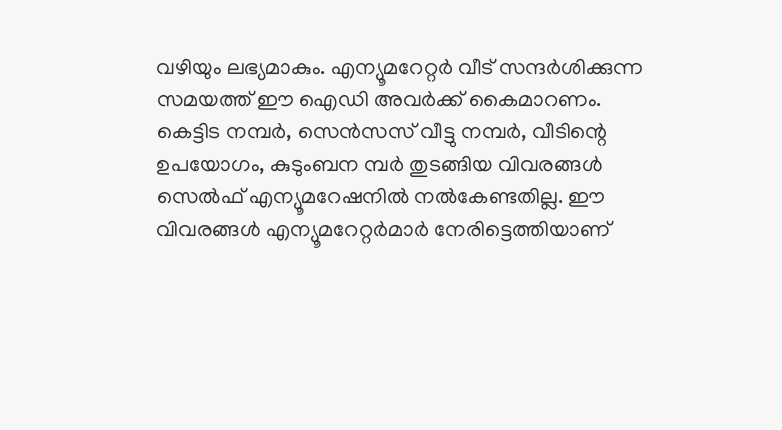വഴിയും ലഭ്യമാകും. എന്യൂമറേറ്റർ വീട് സന്ദർശിക്കുന്ന സമയത്ത് ഈ ഐഡി അവർക്ക് കൈമാറണം. കെട്ടിട നമ്പർ, സെൻസസ് വീട്ടു നമ്പർ, വീടിന്റെ ഉപയോഗം, കുടുംബന മ്പർ തുടങ്ങിയ വിവരങ്ങൾ സെൽഫ് എന്യൂമറേഷനിൽ നൽകേണ്ടതില്ല. ഈ വിവരങ്ങൾ എന്യൂമറേറ്റർമാർ നേരിട്ടെത്തിയാണ്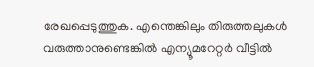രേഖപ്പെടുത്തുക. എന്തെങ്കിലും തിരുത്തലുകൾ വരുത്താനുണ്ടെങ്കിൽ എന്യൂമറേറ്റർ വീട്ടിൽ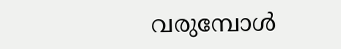വരുമ്പോൾ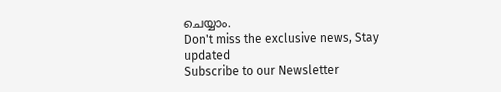ചെയ്യാം.
Don't miss the exclusive news, Stay updated
Subscribe to our Newsletter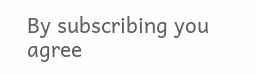By subscribing you agree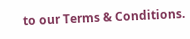to our Terms & Conditions.